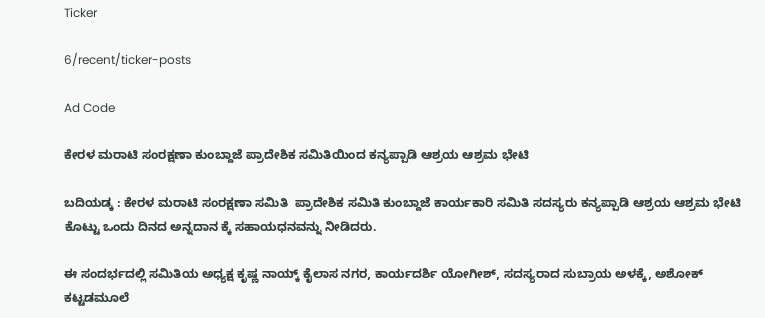Ticker

6/recent/ticker-posts

Ad Code

ಕೇರಳ ಮರಾಟಿ ಸಂರಕ್ಷಣಾ ಕುಂಬ್ದಾಜೆ ಪ್ರಾದೇಶಿಕ ಸಮಿತಿಯಿಂದ ಕನ್ಯಪ್ಪಾಡಿ ಆಶ್ರಯ ಆಶ್ರಮ ಭೇಟಿ

ಬದಿಯಡ್ಕ : ಕೇರಳ ಮರಾಟಿ ಸಂರಕ್ಷಣಾ ಸಮಿತಿ  ಪ್ರಾದೇಶಿಕ ಸಮಿತಿ ಕುಂಬ್ದಾಜೆ ಕಾರ್ಯಕಾರಿ ಸಮಿತಿ ಸದಸ್ಯರು ಕನ್ಯಪ್ಪಾಡಿ ಆಶ್ರಯ ಆಶ್ರಮ ಭೇಟಿ ಕೊಟ್ಟು ಒಂದು ದಿನದ ಅನ್ನದಾನ ಕ್ಕೆ ಸಹಾಯಧನವನ್ನು ನೀಡಿದರು.

ಈ ಸಂದರ್ಭದಲ್ಲಿ ಸಮಿತಿಯ ಅಧ್ಯಕ್ಷ ಕೃಷ್ಣ ನಾಯ್ಕ್ ಕೈಲಾಸ ನಗರ, ಕಾರ್ಯದರ್ಶಿ ಯೋಗೀಶ್, ಸದಸ್ಯರಾದ ಸುಬ್ರಾಯ ಅಳಕ್ಕೆ, ಅಶೋಕ್ ಕಟ್ಟಡಮೂಲೆ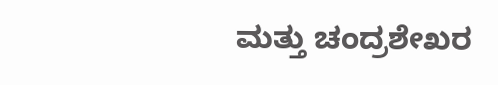ಮತ್ತು ಚಂದ್ರಶೇಖರ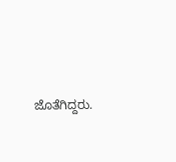ಜೊತೆಗಿದ್ದರು.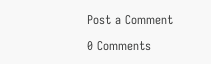Post a Comment

0 Comments